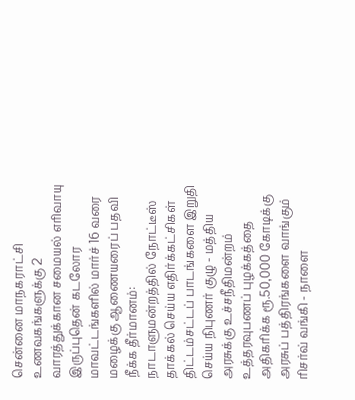சென்னை மாநகராட்சி உணவகங்களுக்கு 2 வாரத்துக்கான சமையல் எரிவாயு இருப்புதென் கடலோர மாவட்டங்களில் மார்ச் 16 வரை மழைக்கு ஆணையரைப் பதவி நீக்க தீர்மானம்: நாடாளுமன்றத்தில் நோட்டீஸ் தாக்கல் செய்ய எதிர்க்கட்சிகள் திட்டம்சட்டப் பாடங்களை இறுதி செய்ய நிபுணர் குழு - மத்திய அரசுக்கு உச்சநீதிமன்றம் உத்தரவுபணப் புழக்கத்தை அதிகரிக்க ரூ.50,000 கோடிக்கு அரசுப் பத்திரங்களை வாங்கும் ரிசர்வ் வங்கி - நாளை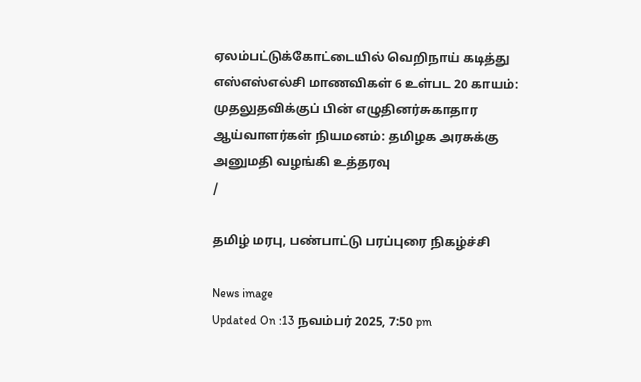ஏலம்பட்டுக்கோட்டையில் வெறிநாய் கடித்து எஸ்எஸ்எல்சி மாணவிகள் 6 உள்பட 20 காயம்: முதலுதவிக்குப் பின் எழுதினர்சுகாதார ஆய்வாளர்கள் நியமனம்: தமிழக அரசுக்கு அனுமதி வழங்கி உத்தரவு
/

தமிழ் மரபு, பண்பாட்டு பரப்புரை நிகழ்ச்சி

News image
Updated On :13 நவம்பர் 2025, 7:50 pm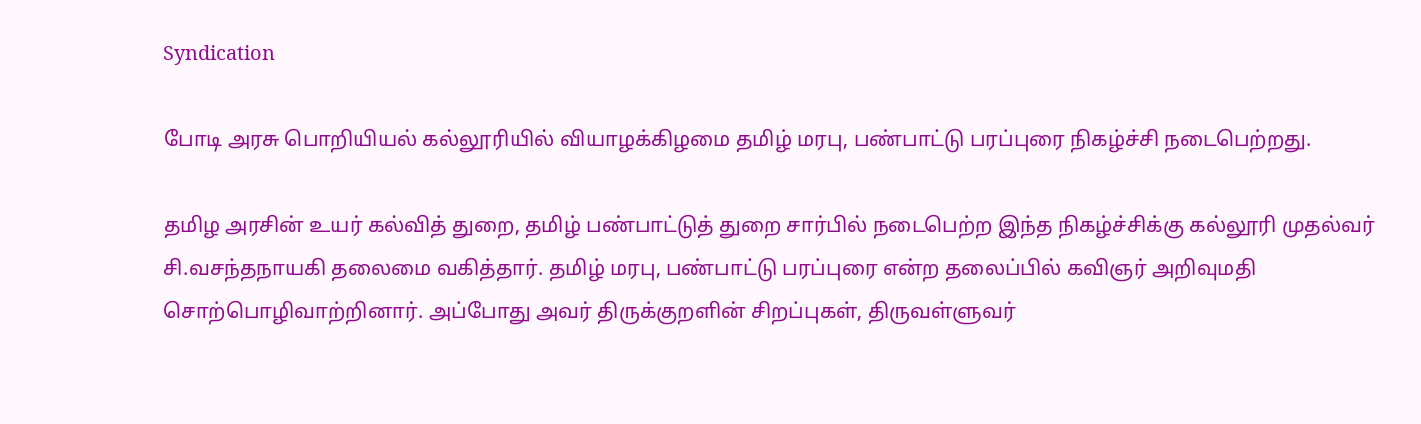Syndication

போடி அரசு பொறியியல் கல்லூரியில் வியாழக்கிழமை தமிழ் மரபு, பண்பாட்டு பரப்புரை நிகழ்ச்சி நடைபெற்றது.

தமிழ அரசின் உயர் கல்வித் துறை, தமிழ் பண்பாட்டுத் துறை சார்பில் நடைபெற்ற இந்த நிகழ்ச்சிக்கு கல்லூரி முதல்வர் சி.வசந்தநாயகி தலைமை வகித்தார். தமிழ் மரபு, பண்பாட்டு பரப்புரை என்ற தலைப்பில் கவிஞர் அறிவுமதி சொற்பொழிவாற்றினார். அப்போது அவர் திருக்குறளின் சிறப்புகள், திருவள்ளுவர்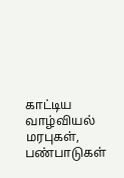காட்டிய வாழ்வியல் மரபுகள், பண்பாடுகள்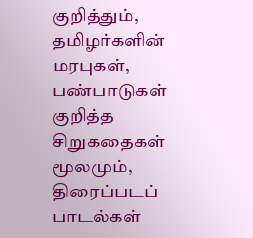குறித்தும், தமிழர்களின் மரபுகள், பண்பாடுகள் குறித்த சிறுகதைகள் மூலமும், திரைப்படப் பாடல்கள்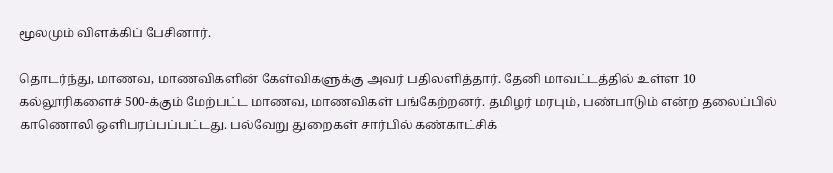மூலமும் விளக்கிப் பேசினார்.

தொடர்ந்து, மாணவ, மாணவிகளின் கேள்விகளுக்கு அவர் பதிலளித்தார். தேனி மாவட்டத்தில் உள்ள 10 கல்லூரிகளைச் 500-க்கும் மேற்பட்ட மாணவ, மாணவிகள் பங்கேற்றனர். தமிழர் மரபும், பண்பாடும் என்ற தலைப்பில் காணொலி ஒளிபரப்பப்பட்டது. பல்வேறு துறைகள் சார்பில் கண்காட்சிக்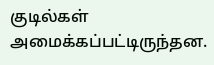குடில்கள் அமைக்கப்பட்டிருந்தன.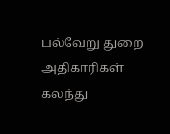பல்வேறு துறை அதிகாரிகள் கலந்து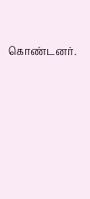கொண்டனர்.